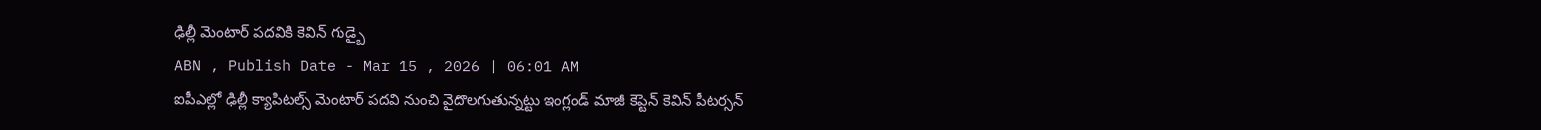ఢిల్లీ మెంటార్ పదవికి కెవిన్ గుడ్బై
ABN , Publish Date - Mar 15 , 2026 | 06:01 AM
ఐపీఎల్లో ఢిల్లీ క్యాపిటల్స్ మెంటార్ పదవి నుంచి వైదొలగుతున్నట్టు ఇంగ్లండ్ మాజీ కెప్టెన్ కెవిన్ పీటర్సన్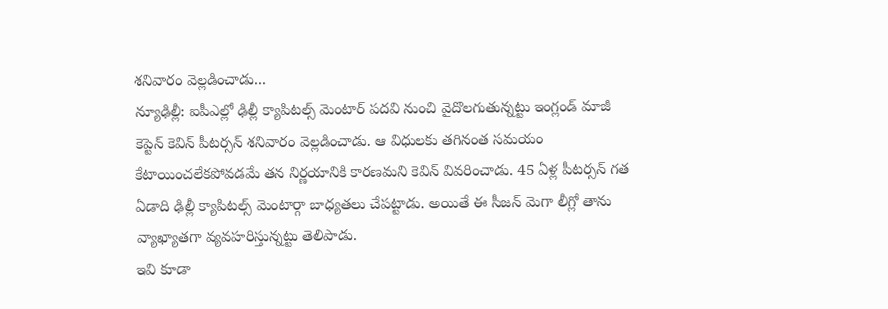శనివారం వెల్లడించాడు...
న్యూఢిల్లీ: ఐపీఎల్లో ఢిల్లీ క్యాపిటల్స్ మెంటార్ పదవి నుంచి వైదొలగుతున్నట్టు ఇంగ్లండ్ మాజీ కెప్టెన్ కెవిన్ పీటర్సన్ శనివారం వెల్లడించాడు. ఆ విధులకు తగినంత సమయం కేటాయించలేకపోవడమే తన నిర్ణయానికి కారణమని కెవిన్ వివరించాడు. 45 ఏళ్ల పీటర్సన్ గత ఏడాది ఢిల్లీ క్యాపిటల్స్ మెంటార్గా బాధ్యతలు చేపట్టాడు. అయితే ఈ సీజన్ మెగా లీగ్లో తాను వ్యాఖ్యాతగా వ్యవహరిస్తున్నట్టు తెలిపాడు.
ఇవి కూడా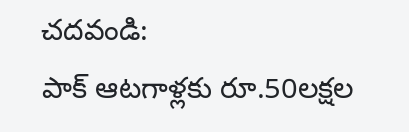చదవండి:
పాక్ ఆటగాళ్లకు రూ.50లక్షల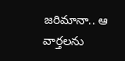జరిమానా.. ఆ వార్తలను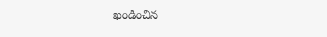ఖండించిన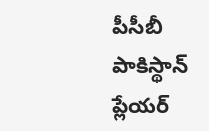పీసీబీ
పాకిస్థాన్ ప్లేయర్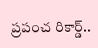ప్రపంచ రికార్డ్..